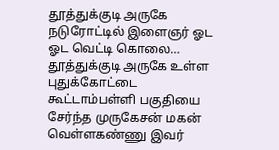தூத்துக்குடி அருகே நடுரோட்டில் இளைஞர் ஓட ஓட வெட்டி கொலை…
தூத்துக்குடி அருகே உள்ள புதுக்கோட்டை கூட்டாம்பள்ளி பகுதியை சேர்ந்த முருகேசன் மகன் வெள்ளகண்ணு இவர்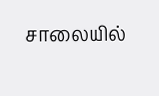சாலையில்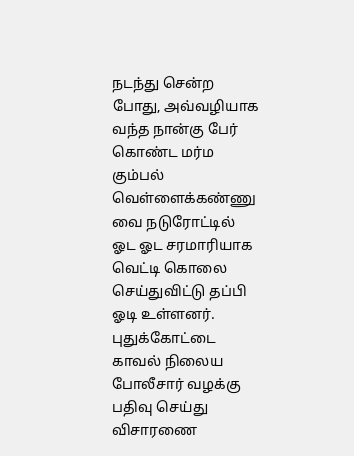நடந்து சென்ற போது, அவ்வழியாக வந்த நான்கு பேர் கொண்ட மர்ம கும்பல் வெள்ளைக்கண்ணு வை நடுரோட்டில் ஓட ஓட சரமாரியாக வெட்டி கொலை செய்துவிட்டு தப்பி ஓடி உள்ளனர். புதுக்கோட்டை காவல் நிலைய போலீசார் வழக்கு பதிவு செய்து விசாரணை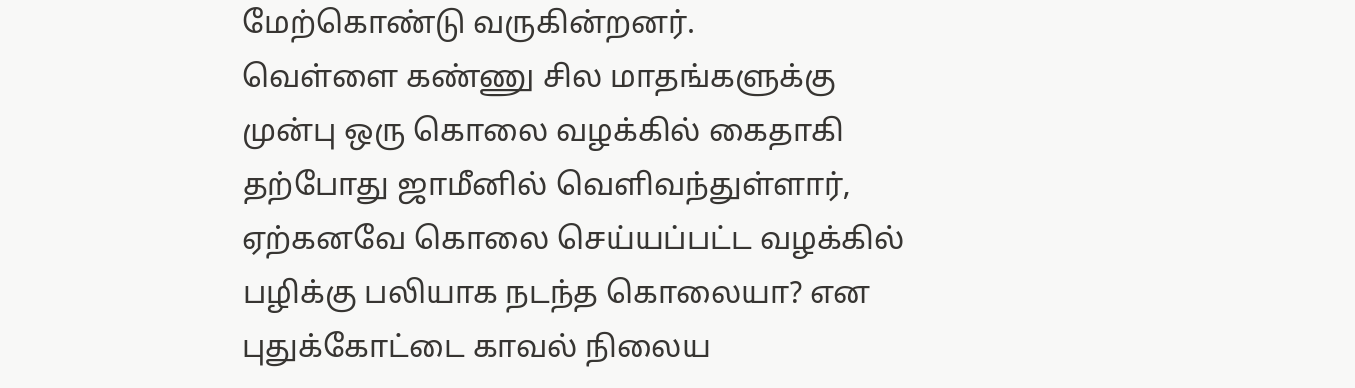மேற்கொண்டு வருகின்றனர்.
வெள்ளை கண்ணு சில மாதங்களுக்கு முன்பு ஒரு கொலை வழக்கில் கைதாகி தற்போது ஜாமீனில் வெளிவந்துள்ளார், ஏற்கனவே கொலை செய்யப்பட்ட வழக்கில் பழிக்கு பலியாக நடந்த கொலையா? என புதுக்கோட்டை காவல் நிலைய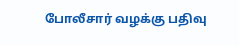போலீசார் வழக்கு பதிவு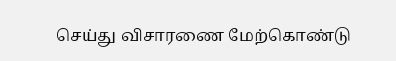செய்து விசாரணை மேற்கொண்டு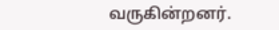வருகின்றனர்.